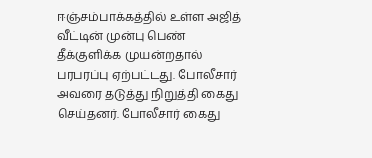ஈஞ்சம்பாக்கத்தில் உள்ள அஜித் வீட்டின் முன்பு பெண் தீக்குளிக்க முயன்றதால் பரபரப்பு ஏற்பட்டது. போலீசார் அவரை தடுத்து நிறுத்தி கைது செய்தனர். போலீசார் கைது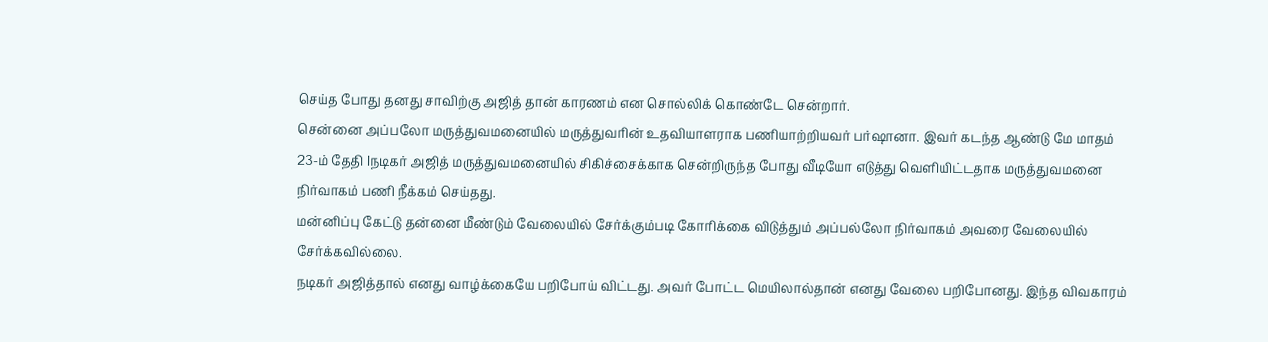செய்த போது தனது சாவிற்கு அஜித் தான் காரணம் என சொல்லிக் கொண்டே சென்றார்.
சென்னை அப்பலோ மருத்துவமனையில் மருத்துவரின் உதவியாளராக பணியாற்றியவர் பர்ஷானா. இவர் கடந்த ஆண்டு மே மாதம் 23-ம் தேதி lநடிகர் அஜித் மருத்துவமனையில் சிகிச்சைக்காக சென்றிருந்த போது வீடியோ எடுத்து வெளியிட்டதாக மருத்துவமனை நிர்வாகம் பணி நீக்கம் செய்தது.
மன்னிப்பு கேட்டு தன்னை மீண்டும் வேலையில் சேர்க்கும்படி கோரிக்கை விடுத்தும் அப்பல்லோ நிர்வாகம் அவரை வேலையில் சேர்க்கவில்லை.
நடிகர் அஜித்தால் எனது வாழ்க்கையே பறிபோய் விட்டது. அவர் போட்ட மெயிலால்தான் எனது வேலை பறிபோனது. இந்த விவகாரம்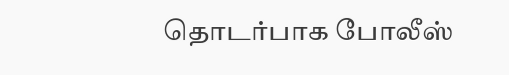தொடர்பாக போலீஸ்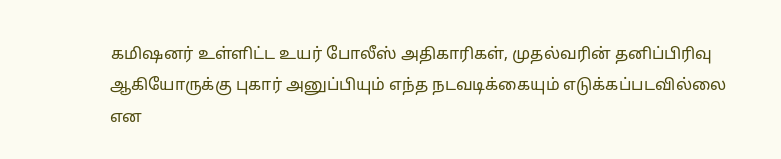கமிஷனர் உள்ளிட்ட உயர் போலீஸ் அதிகாரிகள், முதல்வரின் தனிப்பிரிவு ஆகியோருக்கு புகார் அனுப்பியும் எந்த நடவடிக்கையும் எடுக்கப்படவில்லை என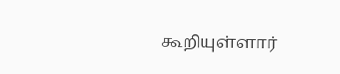கூறியுள்ளார்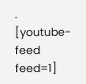.
[youtube-feed feed=1]